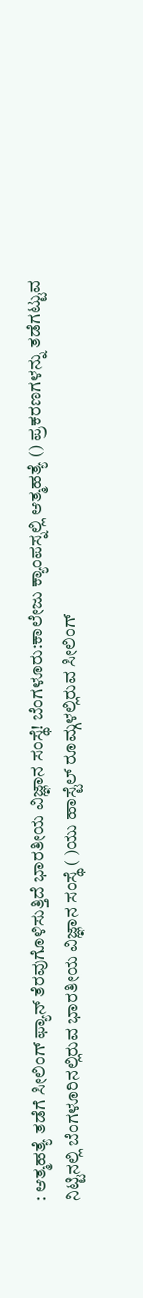: ಆತ್ಮಹತ್ಯೆ ತಡೆಗೆ ಸೀಲಿಂಗ್ ಫ್ಯಾನ್ ತೆರವುಗೊಳಿಸುತ್ತಿದೆ ಭಾರತೀಯ ವಿಜ್ಞಾನ ಸಂಸ್ಥೆ! ಬೆಂಗಳೂರು:ಕಾಲೇಜು ಕ್ಯಾಂಪಸ್ನಲ್ಲಿ ಆತ್ಮಹತ್ಯೆ () ಪ್ರಕರಣಗಳನ್ನು ತಡೆಗಟ್ಟುವ ನಿಟ್ಟಿನಲ್ಲಿ ಬೆಂಗಳೂರಿನಲ್ಲಿರುವ ಭಾರತೀಯ ವಿಜ್ಞಾನ ಸಂಸ್ಥೆ ( )ಯು ಹಾಸ್ಟೆಲ್ ರೂಮ್ಗಳಲ್ಲಿರುವ ಸೀಲಿಂಗ್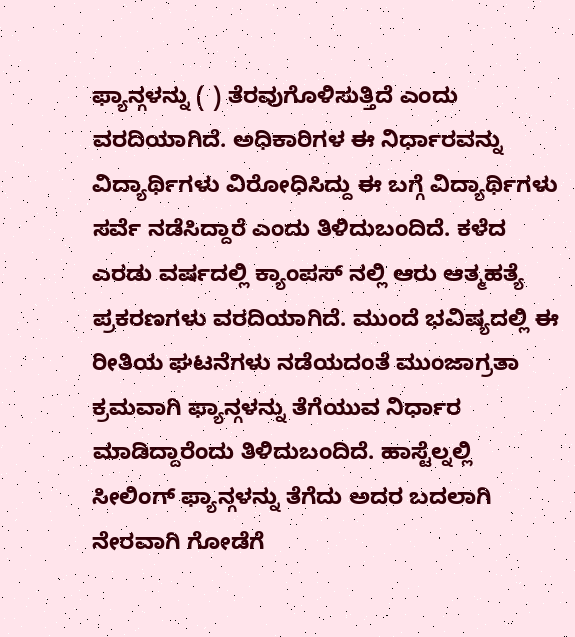ಫ್ಯಾನ್ಗಳನ್ನು ( ) ತೆರವುಗೊಳಿಸುತ್ತಿದೆ ಎಂದು ವರದಿಯಾಗಿದೆ. ಅಧಿಕಾರಿಗಳ ಈ ನಿರ್ಧಾರವನ್ನು ವಿದ್ಯಾರ್ಥಿಗಳು ವಿರೋಧಿಸಿದ್ದು ಈ ಬಗ್ಗೆ ವಿದ್ಯಾರ್ಥಿಗಳು ಸರ್ವೆ ನಡೆಸಿದ್ದಾರೆ ಎಂದು ತಿಳಿದುಬಂದಿದೆ. ಕಳೆದ ಎರಡು ವರ್ಷದಲ್ಲಿ ಕ್ಯಾಂಪಸ್ ನಲ್ಲಿ ಆರು ಆತ್ಮಹತ್ಯೆ ಪ್ರಕರಣಗಳು ವರದಿಯಾಗಿದೆ. ಮುಂದೆ ಭವಿಷ್ಯದಲ್ಲಿ ಈ ರೀತಿಯ ಘಟನೆಗಳು ನಡೆಯದಂತೆ ಮುಂಜಾಗ್ರತಾ ಕ್ರಮವಾಗಿ ಫ್ಯಾನ್ಗಳನ್ನು ತೆಗೆಯುವ ನಿರ್ಧಾರ ಮಾಡಿದ್ದಾರೆಂದು ತಿಳಿದುಬಂದಿದೆ. ಹಾಸ್ಟೆಲ್ನಲ್ಲಿ ಸೀಲಿಂಗ್ ಫ್ಯಾನ್ಗಳನ್ನು ತೆಗೆದು ಅದರ ಬದಲಾಗಿ ನೇರವಾಗಿ ಗೋಡೆಗೆ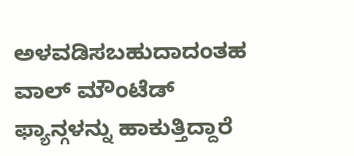ಅಳವಡಿಸಬಹುದಾದಂತಹ ವಾಲ್ ಮೌಂಟೆಡ್ ಫ್ಯಾನ್ಗಳನ್ನು ಹಾಕುತ್ತಿದ್ದಾರೆ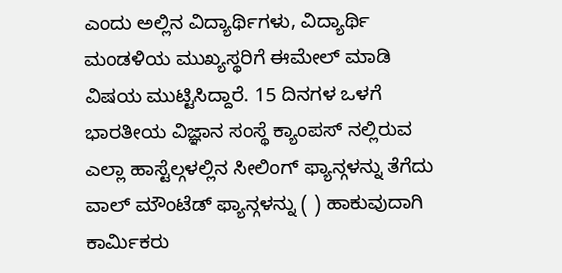ಎಂದು ಅಲ್ಲಿನ ವಿದ್ಯಾರ್ಥಿಗಳು, ವಿದ್ಯಾರ್ಥಿ ಮಂಡಳಿಯ ಮುಖ್ಯಸ್ಥರಿಗೆ ಈಮೇಲ್ ಮಾಡಿ ವಿಷಯ ಮುಟ್ಟಿಸಿದ್ದಾರೆ. 15 ದಿನಗಳ ಒಳಗೆ ಭಾರತೀಯ ವಿಜ್ಞಾನ ಸಂಸ್ಥೆ ಕ್ಯಾಂಪಸ್ ನಲ್ಲಿರುವ ಎಲ್ಲಾ ಹಾಸ್ಟೆಲ್ಗಳಲ್ಲಿನ ಸೀಲಿಂಗ್ ಫ್ಯಾನ್ಗಳನ್ನು ತೆಗೆದು ವಾಲ್ ಮೌಂಟೆಡ್ ಫ್ಯಾನ್ಗಳನ್ನು ( ) ಹಾಕುವುದಾಗಿ ಕಾರ್ಮಿಕರು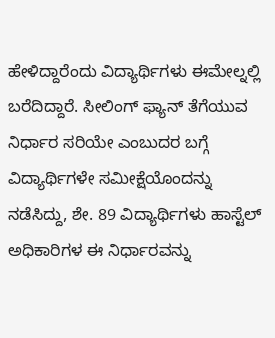ಹೇಳಿದ್ದಾರೆಂದು ವಿದ್ಯಾರ್ಥಿಗಳು ಈಮೇಲ್ನಲ್ಲಿ ಬರೆದಿದ್ದಾರೆ. ಸೀಲಿಂಗ್ ಫ್ಯಾನ್ ತೆಗೆಯುವ ನಿರ್ಧಾರ ಸರಿಯೇ ಎಂಬುದರ ಬಗ್ಗೆ ವಿದ್ಯಾರ್ಥಿಗಳೇ ಸಮೀಕ್ಷೆಯೊಂದನ್ನು ನಡೆಸಿದ್ದು, ಶೇ. 89 ವಿದ್ಯಾರ್ಥಿಗಳು ಹಾಸ್ಟೆಲ್ ಅಧಿಕಾರಿಗಳ ಈ ನಿರ್ಧಾರವನ್ನು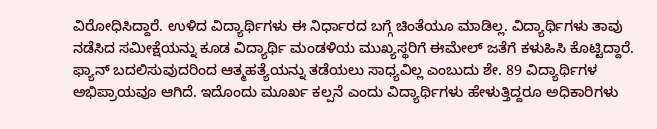ವಿರೋಧಿಸಿದ್ದಾರೆ. ಉಳಿದ ವಿದ್ಯಾರ್ಥಿಗಳು ಈ ನಿರ್ಧಾರದ ಬಗ್ಗೆ ಚಿಂತೆಯೂ ಮಾಡಿಲ್ಲ. ವಿದ್ಯಾರ್ಥಿಗಳು ತಾವು ನಡೆಸಿದ ಸಮೀಕ್ಷೆಯನ್ನು ಕೂಡ ವಿದ್ಯಾರ್ಥಿ ಮಂಡಳಿಯ ಮುಖ್ಯಸ್ಥರಿಗೆ ಈಮೇಲ್ ಜತೆಗೆ ಕಳುಹಿಸಿ ಕೊಟ್ಟಿದ್ದಾರೆ. ಫ್ಯಾನ್ ಬದಲಿಸುವುದರಿಂದ ಆತ್ಮಹತ್ಯೆಯನ್ನು ತಡೆಯಲು ಸಾಧ್ಯವಿಲ್ಲ ಎಂಬುದು ಶೇ. 89 ವಿದ್ಯಾರ್ಥಿಗಳ ಅಭಿಪ್ರಾಯವೂ ಆಗಿದೆ. ಇದೊಂದು ಮೂರ್ಖ ಕಲ್ಪನೆ ಎಂದು ವಿದ್ಯಾರ್ಥಿಗಳು ಹೇಳುತ್ತಿದ್ದರೂ ಅಧಿಕಾರಿಗಳು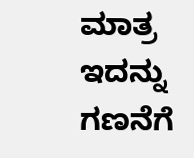ಮಾತ್ರ ಇದನ್ನು ಗಣನೆಗೆ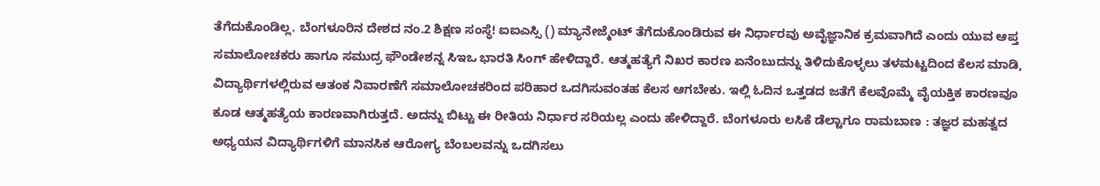ತೆಗೆದುಕೊಂಡಿಲ್ಲ. ಬೆಂಗಳೂರಿನ ದೇಶದ ನಂ.2 ಶಿಕ್ಷಣ ಸಂಸ್ಥೆ! ಐಐಎಸ್ಸಿ () ಮ್ಯಾನೇಜ್ಮೆಂಟ್ ತೆಗೆದುಕೊಂಡಿರುವ ಈ ನಿರ್ಧಾರವು ಅವೈಜ್ಞಾನಿಕ ಕ್ರಮವಾಗಿದೆ ಎಂದು ಯುವ ಆಪ್ತ ಸಮಾಲೋಚಕರು ಹಾಗೂ ಸಮುದ್ರ ಫೌಂಡೇಶನ್ನ ಸಿಇಒ ಭಾರತಿ ಸಿಂಗ್ ಹೇಳಿದ್ದಾರೆ. ಆತ್ಮಹತ್ಯೆಗೆ ನಿಖರ ಕಾರಣ ಏನೆಂಬುದನ್ನು ತಿಳಿದುಕೊಳ್ಳಲು ತಳಮಟ್ಟದಿಂದ ಕೆಲಸ ಮಾಡಿ, ವಿದ್ಯಾರ್ಥಿಗಳಲ್ಲಿರುವ ಆತಂಕ ನಿವಾರಣೆಗೆ ಸಮಾಲೋಚಕರಿಂದ ಪರಿಹಾರ ಒದಗಿಸುವಂತಹ ಕೆಲಸ ಆಗಬೇಕು. ಇಲ್ಲಿ ಓದಿನ ಒತ್ತಡದ ಜತೆಗೆ ಕೆಲವೊಮ್ಮೆ ವೈಯಕ್ತಿಕ ಕಾರಣವೂ ಕೂಡ ಆತ್ಮಹತ್ಯೆಯ ಕಾರಣವಾಗಿರುತ್ತದೆ. ಅದನ್ನು ಬಿಟ್ಟು ಈ ರೀತಿಯ ನಿರ್ಧಾರ ಸರಿಯಲ್ಲ ಎಂದು ಹೇಳಿದ್ದಾರೆ. ಬೆಂಗಳೂರು ಲಸಿಕೆ ಡೆಲ್ಟಾಗೂ ರಾಮಬಾಣ : ತಜ್ಞರ ಮಹತ್ವದ ಅಧ್ಯಯನ ವಿದ್ಯಾರ್ಥಿಗಳಿಗೆ ಮಾನಸಿಕ ಆರೋಗ್ಯ ಬೆಂಬಲವನ್ನು ಒದಗಿಸಲು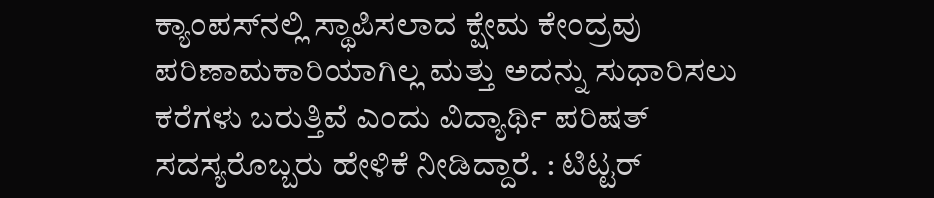ಕ್ಯಾಂಪಸ್‌ನಲ್ಲಿ ಸ್ಥಾಪಿಸಲಾದ ಕ್ಷೇಮ ಕೇಂದ್ರವು ಪರಿಣಾಮಕಾರಿಯಾಗಿಲ್ಲ ಮತ್ತು ಅದನ್ನು ಸುಧಾರಿಸಲು ಕರೆಗಳು ಬರುತ್ತಿವೆ ಎಂದು ವಿದ್ಯಾರ್ಥಿ ಪರಿಷತ್ ಸದಸ್ಯರೊಬ್ಬರು ಹೇಳಿಕೆ ನೀಡಿದ್ದಾರೆ. : ಟಿಟ್ಟರ್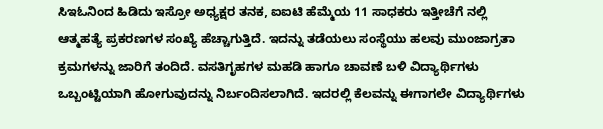ಸಿಇಓನಿಂದ ಹಿಡಿದು ಇಸ್ರೋ ಅಧ್ಯಕ್ಷರ ತನಕ, ಐಐಟಿ ಹೆಮ್ಮೆಯ 11 ಸಾಧಕರು ಇತ್ತೀಚೆಗೆ ನಲ್ಲಿ ಆತ್ಮಹತ್ಯೆ ಪ್ರಕರಣಗಳ ಸಂಖ್ಯೆ ಹೆಚ್ಚಾಗುತ್ತಿದೆ. ಇದನ್ನು ತಡೆಯಲು ಸಂಸ್ಥೆಯು ಹಲವು ಮುಂಜಾಗ್ರತಾ ಕ್ರಮಗಳನ್ನು ಜಾರಿಗೆ ತಂದಿದೆ. ವಸತಿಗೃಹಗಳ ಮಹಡಿ ಹಾಗೂ ಚಾವಣೆ ಬಳಿ ವಿದ್ಯಾರ್ಥಿಗಳು ಒಬ್ಬಂಟ್ಟಿಯಾಗಿ ಹೋಗುವುದನ್ನು ನಿರ್ಬಂದಿಸಲಾಗಿದೆ. ಇದರಲ್ಲಿ ಕೆಲವನ್ನು ಈಗಾಗಲೇ ವಿದ್ಯಾರ್ಥಿಗಳು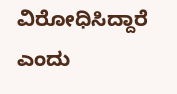ವಿರೋಧಿಸಿದ್ದಾರೆ ಎಂದು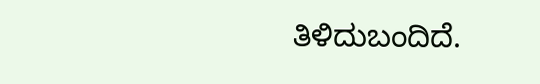ತಿಳಿದುಬಂದಿದೆ.